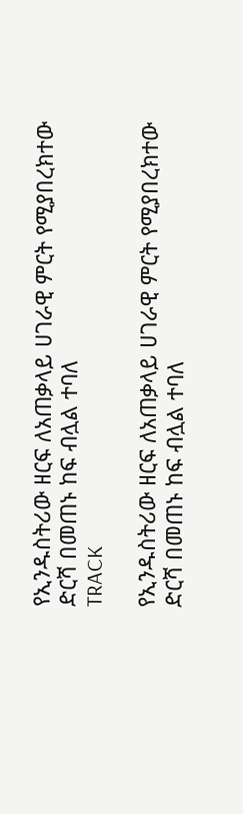የኢንዱስትሪው ዘርፍ ለአጠቃላይ ሀገራዊ ምርት የሚያበረክተው ድርሻ በመጠኑ ከፍ ብሏል ተባለ
TRACK

የኢንዱስትሪው ዘርፍ ለአጠቃላይ ሀገራዊ ምርት የሚያበረክተው ድርሻ በመጠኑ ከፍ ብሏል ተባለ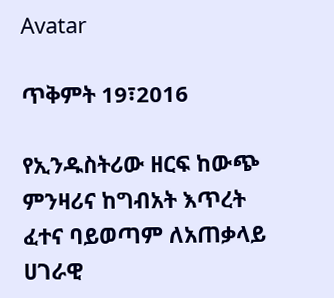Avatar

ጥቅምት 19፣2016

የኢንዱስትሪው ዘርፍ ከውጭ ምንዛሪና ከግብአት እጥረት ፈተና ባይወጣም ለአጠቃላይ ሀገራዊ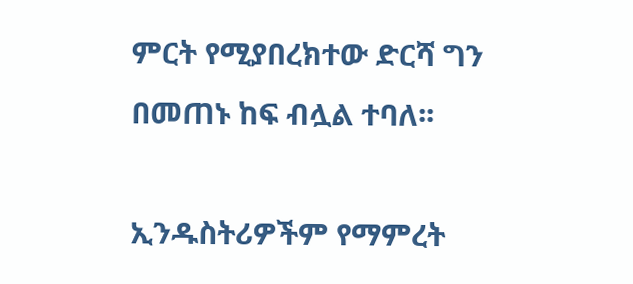ምርት የሚያበረክተው ድርሻ ግን በመጠኑ ከፍ ብሏል ተባለ፡፡

ኢንዱስትሪዎችም የማምረት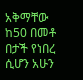አቅማቸው ከ50 በመቶ በታች የነበረ ሲሆን አሁን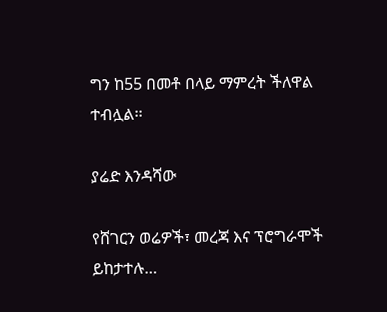ግን ከ55 በመቶ በላይ ማምረት ችለዋል ተብሏል፡፡

ያሬድ እንዳሻው

የሸገርን ወሬዎች፣ መረጃ እና ፕሮግራሞች ይከታተሉ…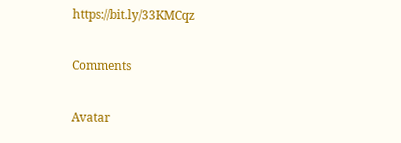https://bit.ly/33KMCqz

Comments

Avatar